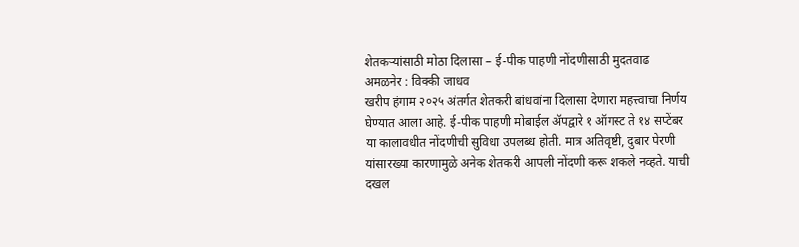शेतकऱ्यांसाठी मोठा दिलासा – ई-पीक पाहणी नोंदणीसाठी मुदतवाढ
अमळनेर : विक्की जाधव
खरीप हंगाम २०२५ अंतर्गत शेतकरी बांधवांना दिलासा देणारा महत्त्वाचा निर्णय घेण्यात आला आहे. ई-पीक पाहणी मोबाईल ॲपद्वारे १ ऑगस्ट ते १४ सप्टेंबर या कालावधीत नोंदणीची सुविधा उपलब्ध होती. मात्र अतिवृष्टी, दुबार पेरणी यांसारख्या कारणामुळे अनेक शेतकरी आपली नोंदणी करू शकले नव्हते. याची दखल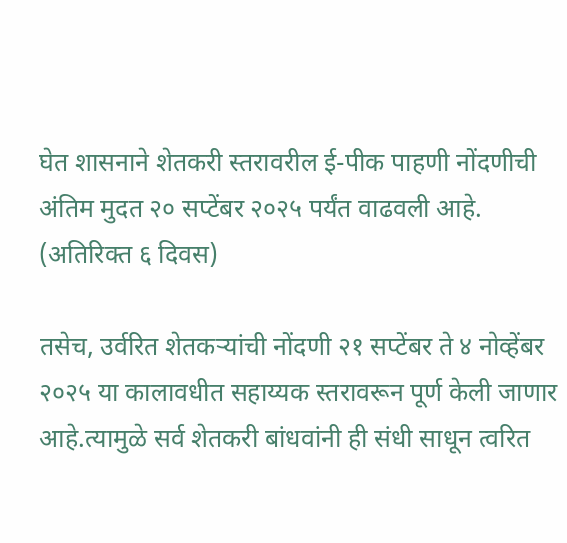घेत शासनाने शेतकरी स्तरावरील ई-पीक पाहणी नोंदणीची अंतिम मुदत २० सप्टेंबर २०२५ पर्यंत वाढवली आहे. (अतिरिक्त ६ दिवस)

तसेच, उर्वरित शेतकऱ्यांची नोंदणी २१ सप्टेंबर ते ४ नोव्हेंबर २०२५ या कालावधीत सहाय्यक स्तरावरून पूर्ण केली जाणार आहे.त्यामुळे सर्व शेतकरी बांधवांनी ही संधी साधून त्वरित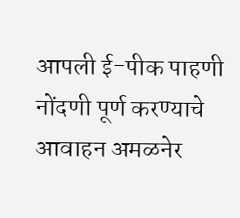आपली ई-पीक पाहणी नोंदणी पूर्ण करण्याचे आवाहन अमळनेर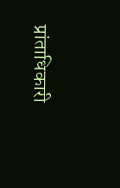प्रांताधिकारी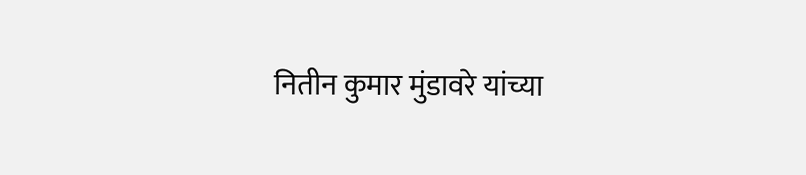नितीन कुमार मुंडावरे यांच्या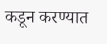कडून करण्यात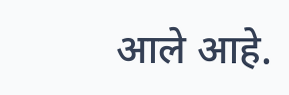आले आहे.